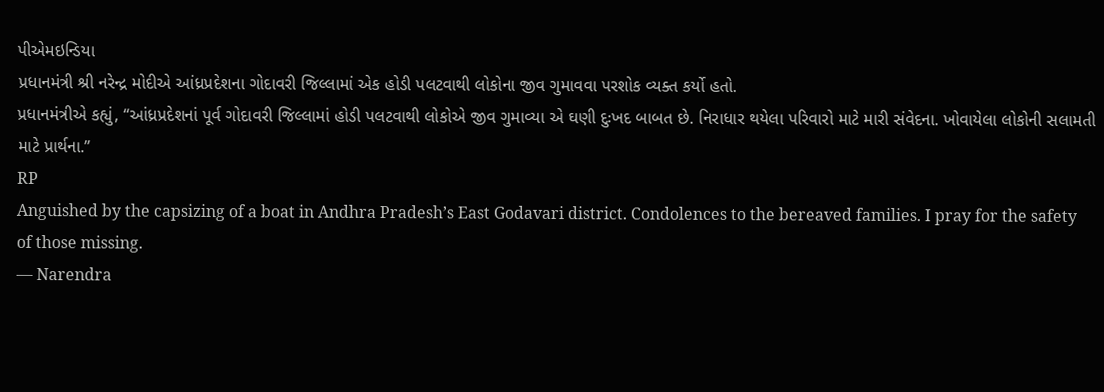પીએમઇન્ડિયા
પ્રધાનમંત્રી શ્રી નરેન્દ્ર મોદીએ આંધ્રપ્રદેશના ગોદાવરી જિલ્લામાં એક હોડી પલટવાથી લોકોના જીવ ગુમાવવા પરશોક વ્યક્ત કર્યો હતો.
પ્રધાનમંત્રીએ કહ્યું, “આંધ્રપ્રદેશનાં પૂર્વ ગોદાવરી જિલ્લામાં હોડી પલટવાથી લોકોએ જીવ ગુમાવ્યા એ ઘણી દુઃખદ બાબત છે. નિરાધાર થયેલા પરિવારો માટે મારી સંવેદના. ખોવાયેલા લોકોની સલામતી માટે પ્રાર્થના.”
RP
Anguished by the capsizing of a boat in Andhra Pradesh’s East Godavari district. Condolences to the bereaved families. I pray for the safety of those missing.
— Narendra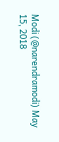Modi (@narendramodi) May 15, 2018